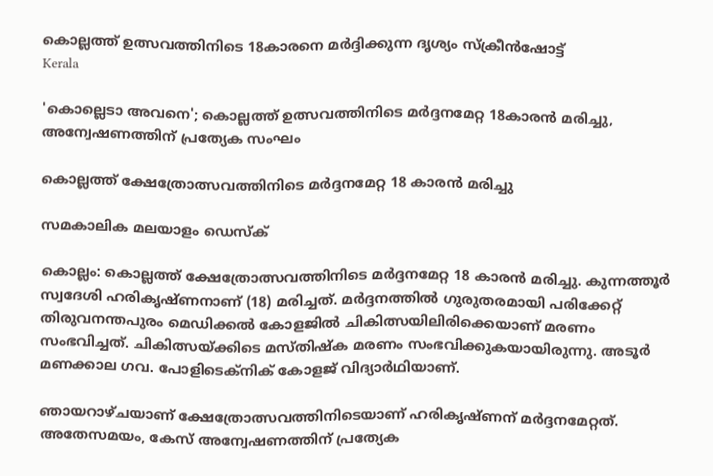കൊല്ലത്ത് ഉത്സവത്തിനിടെ 18കാരനെ മർദ്ദിക്കുന്ന ദൃശ്യം സ്ക്രീൻഷോട്ട്
Kerala

'കൊല്ലെടാ അവനെ'; കൊല്ലത്ത് ഉത്സവത്തിനിടെ മര്‍ദ്ദനമേറ്റ 18കാരന്‍ മരിച്ചു, അന്വേഷണത്തിന് പ്രത്യേക സംഘം

കൊല്ലത്ത് ക്ഷേത്രോത്സവത്തിനിടെ മര്‍ദ്ദനമേറ്റ 18 കാരന്‍ മരിച്ചു

സമകാലിക മലയാളം ഡെസ്ക്

കൊല്ലം: കൊല്ലത്ത് ക്ഷേത്രോത്സവത്തിനിടെ മര്‍ദ്ദനമേറ്റ 18 കാരന്‍ മരിച്ചു. കുന്നത്തൂര്‍ സ്വദേശി ഹരികൃഷ്ണനാണ് (18) മരിച്ചത്. മര്‍ദ്ദനത്തില്‍ ഗുരുതരമായി പരിക്കേറ്റ് തിരുവനന്തപുരം മെഡിക്കല്‍ കോളജില്‍ ചികിത്സയിലിരിക്കെയാണ് മരണം സംഭവിച്ചത്. ചികിത്സയ്ക്കിടെ മസ്തിഷ്‌ക മരണം സംഭവിക്കുകയായിരുന്നു. അടൂര്‍ മണക്കാല ഗവ. പോളിടെക്‌നിക് കോളജ് വിദ്യാര്‍ഥിയാണ്.

ഞായറാഴ്ചയാണ് ക്ഷേത്രോത്സവത്തിനിടെയാണ് ഹരികൃഷ്ണന് മര്‍ദ്ദനമേറ്റത്. അതേസമയം, കേസ് അന്വേഷണത്തിന് പ്രത്യേക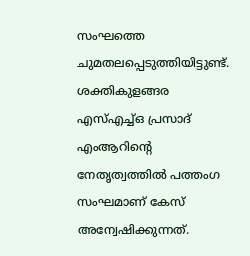സംഘത്തെ ചുമതലപ്പെടുത്തിയിട്ടുണ്ട്. ശക്തികുളങ്ങര എസ്എച്ച്ഒ പ്രസാദ് എംആറിന്റെ നേതൃത്വത്തില്‍ പത്തംഗ സംഘമാണ് കേസ് അന്വേഷിക്കുന്നത്.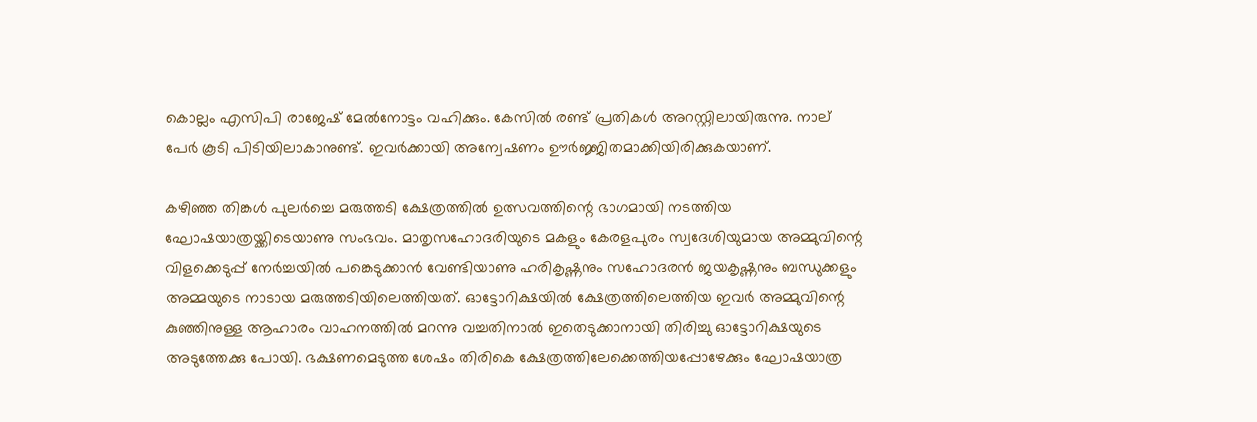കൊല്ലം എസിപി രാജേഷ് മേല്‍നോട്ടം വഹിക്കും. കേസില്‍ രണ്ട് പ്രതികള്‍ അറസ്റ്റിലായിരുന്നു. നാല് പേര്‍ കൂടി പിടിയിലാകാനുണ്ട്. ഇവര്‍ക്കായി അന്വേഷണം ഊര്‍ജ്ജിതമാക്കിയിരിക്കുകയാണ്.

കഴിഞ്ഞ തിങ്കള്‍ പുലര്‍ച്ചെ മരുത്തടി ക്ഷേത്രത്തില്‍ ഉത്സവത്തിന്റെ ഭാഗമായി നടത്തിയ ഘോഷയാത്രയ്ക്കിടെയാണു സംഭവം. മാതൃസഹോദരിയുടെ മകളും കേരളപുരം സ്വദേശിയുമായ അമ്മുവിന്റെ വിളക്കെടുപ്പ് നേര്‍ച്ചയില്‍ പങ്കെടുക്കാന്‍ വേണ്ടിയാണു ഹരികൃഷ്ണനും സഹോദരന്‍ ജയകൃഷ്ണനും ബന്ധുക്കളും അമ്മയുടെ നാടായ മരുത്തടിയിലെത്തിയത്. ഓട്ടോറിക്ഷയില്‍ ക്ഷേത്രത്തിലെത്തിയ ഇവര്‍ അമ്മുവിന്റെ കുഞ്ഞിനുള്ള ആഹാരം വാഹനത്തില്‍ മറന്നു വച്ചതിനാല്‍ ഇതെടുക്കാനായി തിരിച്ചു ഓട്ടോറിക്ഷയുടെ അടുത്തേക്കു പോയി. ഭക്ഷണമെടുത്ത ശേഷം തിരികെ ക്ഷേത്രത്തിലേക്കെത്തിയപ്പോഴേക്കും ഘോഷയാത്ര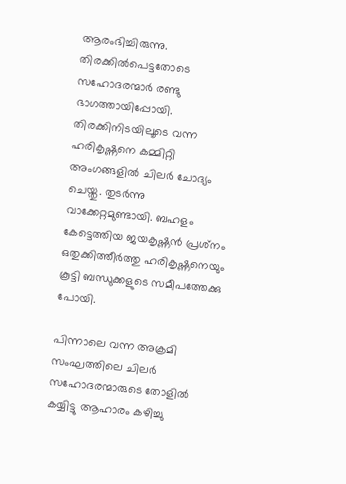ആരംഭിച്ചിരുന്നു. തിരക്കില്‍പെട്ടതോടെ സഹോദരന്മാര്‍ രണ്ടു ഭാഗത്തായിപ്പോയി. തിരക്കിനിടയിലൂടെ വന്ന ഹരികൃഷ്ണനെ കമ്മിറ്റി അംഗങ്ങളില്‍ ചിലര്‍ ചോദ്യം ചെയ്തു. തുടര്‍ന്നു വാക്കേറ്റമുണ്ടായി. ബഹളം കേട്ടെത്തിയ ജയകൃഷ്ണന്‍ പ്രശ്‌നം ഒതുക്കിത്തീര്‍ത്തു ഹരികൃഷ്ണനെയും കൂട്ടി ബന്ധുക്കളുടെ സമീപത്തേക്കു പോയി.

പിന്നാലെ വന്ന അക്രമി സംഘത്തിലെ ചിലര്‍ സഹോദരന്മാരുടെ തോളില്‍ കയ്യിട്ടു ആഹാരം കഴിച്ചു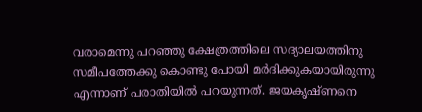വരാമെന്നു പറഞ്ഞു ക്ഷേത്രത്തിലെ സദ്യാലയത്തിനു സമീപത്തേക്കു കൊണ്ടു പോയി മര്‍ദിക്കുകയായിരുന്നു എന്നാണ് പരാതിയില്‍ പറയുന്നത്. ജയകൃഷ്ണനെ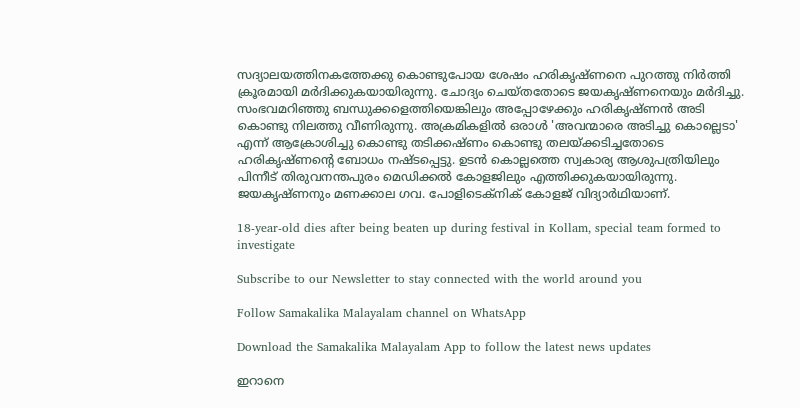സദ്യാലയത്തിനകത്തേക്കു കൊണ്ടുപോയ ശേഷം ഹരികൃഷ്ണനെ പുറത്തു നിര്‍ത്തി ക്രൂരമായി മര്‍ദിക്കുകയായിരുന്നു. ചോദ്യം ചെയ്തതോടെ ജയകൃഷ്ണനെയും മര്‍ദിച്ചു. സംഭവമറിഞ്ഞു ബന്ധുക്കളെത്തിയെങ്കിലും അപ്പോഴേക്കും ഹരികൃഷ്ണന്‍ അടി കൊണ്ടു നിലത്തു വീണിരുന്നു. അക്രമികളില്‍ ഒരാള്‍ 'അവന്മാരെ അടിച്ചു കൊല്ലെടാ' എന്ന് ആക്രോശിച്ചു കൊണ്ടു തടിക്കഷ്ണം കൊണ്ടു തലയ്ക്കടിച്ചതോടെ ഹരികൃഷ്ണന്റെ ബോധം നഷ്ടപ്പെട്ടു. ഉടന്‍ കൊല്ലത്തെ സ്വകാര്യ ആശുപത്രിയിലും പിന്നീട് തിരുവനന്തപുരം മെഡിക്കല്‍ കോളജിലും എത്തിക്കുകയായിരുന്നു. ജയകൃഷ്ണനും മണക്കാല ഗവ. പോളിടെക്‌നിക് കോളജ് വിദ്യാര്‍ഥിയാണ്.

18-year-old dies after being beaten up during festival in Kollam, special team formed to investigate

Subscribe to our Newsletter to stay connected with the world around you

Follow Samakalika Malayalam channel on WhatsApp

Download the Samakalika Malayalam App to follow the latest news updates

ഇറാനെ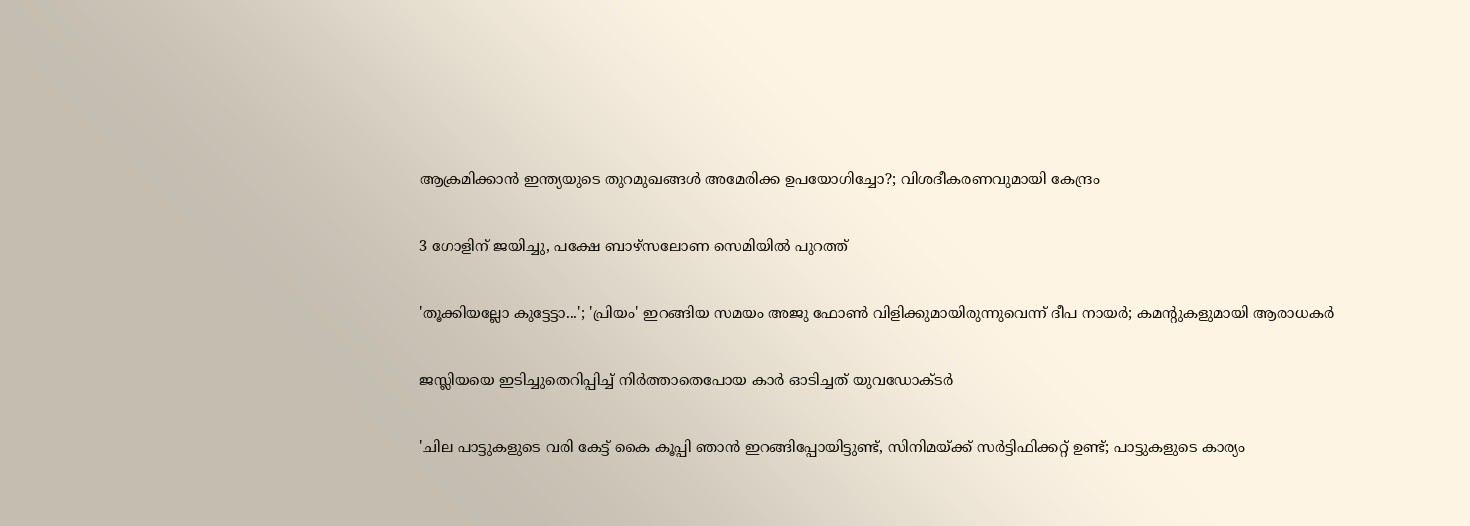ആക്രമിക്കാന്‍ ഇന്ത്യയുടെ തുറമുഖങ്ങള്‍ അമേരിക്ക ഉപയോഗിച്ചോ?; വിശദീകരണവുമായി കേന്ദ്രം

3 ഗോളിന് ജയിച്ചു, പക്ഷേ ബാഴ്‌സലോണ സെമിയില്‍ പുറത്ത്

'തൂക്കിയല്ലോ കുട്ടേട്ടാ...'; 'പ്രിയം' ഇറങ്ങിയ സമയം അജു ഫോണ്‍ വിളിക്കുമായിരുന്നുവെന്ന് ദീപ നായര്‍; കമന്റുകളുമായി ആരാധകര്‍

ജസ്ലിയയെ ഇടിച്ചുതെറിപ്പിച്ച് നിര്‍ത്താതെപോയ കാര്‍ ഓടിച്ചത് യുവഡോക്ടര്‍

'ചില പാട്ടുകളുടെ വരി കേട്ട് കൈ കൂപ്പി ഞാൻ ഇറങ്ങിപ്പോയിട്ടുണ്ട്, സിനിമയ്ക്ക് സർട്ടിഫിക്കറ്റ് ഉണ്ട്; പാട്ടുകളുടെ കാര്യം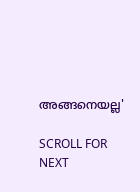അങ്ങനെയല്ല'

SCROLL FOR NEXT